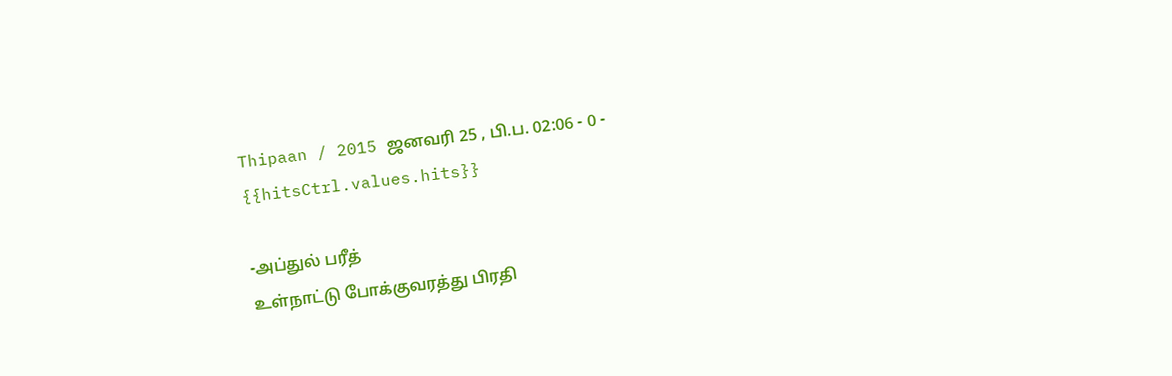Thipaan / 2015 ஜனவரி 25 , பி.ப. 02:06 - 0 - {{hitsCtrl.values.hits}}

-அப்துல் பரீத்
உள்நாட்டு போக்குவரத்து பிரதி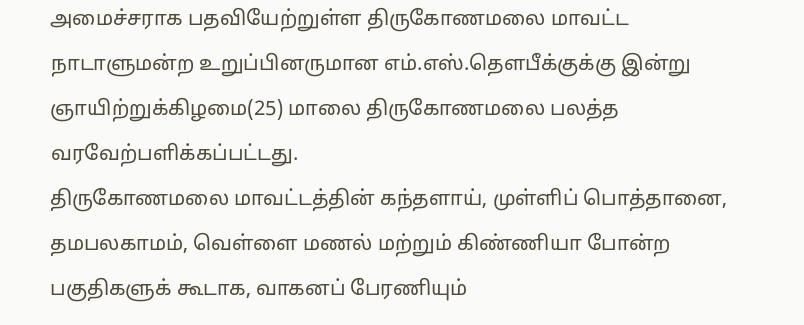அமைச்சராக பதவியேற்றுள்ள திருகோணமலை மாவட்ட நாடாளுமன்ற உறுப்பினருமான எம்.எஸ்.தௌபீக்குக்கு இன்று ஞாயிற்றுக்கிழமை(25) மாலை திருகோணமலை பலத்த வரவேற்பளிக்கப்பட்டது.
திருகோணமலை மாவட்டத்தின் கந்தளாய், முள்ளிப் பொத்தானை, தமபலகாமம், வெள்ளை மணல் மற்றும் கிண்ணியா போன்ற பகுதிகளுக் கூடாக, வாகனப் பேரணியும்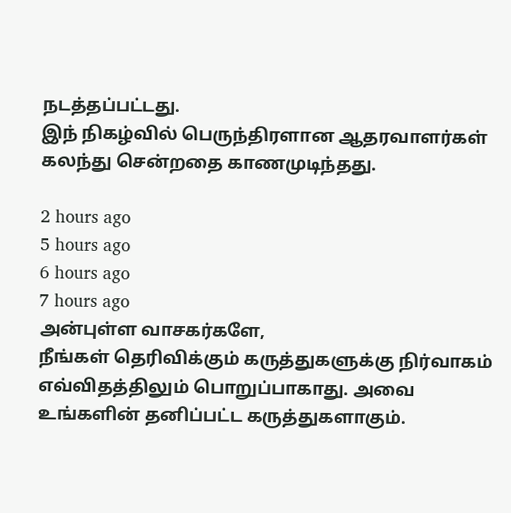நடத்தப்பட்டது.
இந் நிகழ்வில் பெருந்திரளான ஆதரவாளர்கள் கலந்து சென்றதை காணமுடிந்தது.

2 hours ago
5 hours ago
6 hours ago
7 hours ago
அன்புள்ள வாசகர்களே,
நீங்கள் தெரிவிக்கும் கருத்துகளுக்கு நிர்வாகம் எவ்விதத்திலும் பொறுப்பாகாது. அவை உங்களின் தனிப்பட்ட கருத்துகளாகும்.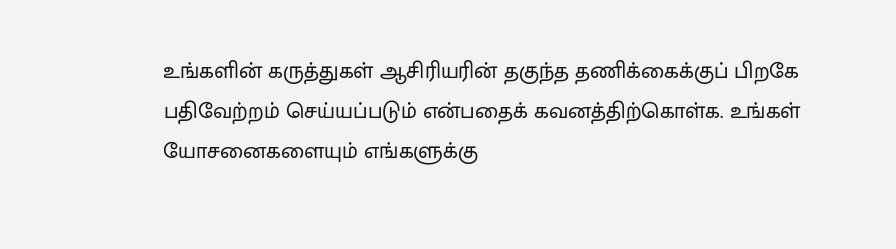உங்களின் கருத்துகள் ஆசிரியரின் தகுந்த தணிக்கைக்குப் பிறகே பதிவேற்றம் செய்யப்படும் என்பதைக் கவனத்திற்கொள்க. உங்கள் யோசனைகளையும் எங்களுக்கு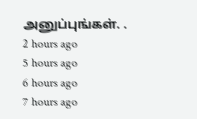அனுப்புங்கள். .
2 hours ago
5 hours ago
6 hours ago
7 hours ago